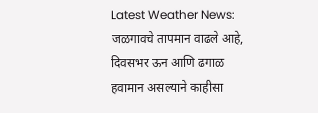Latest Weather News: जळगावचे तापमान वाढले आहे, दिवसभर ऊन आणि ढगाळ हवामान असल्याने काहीसा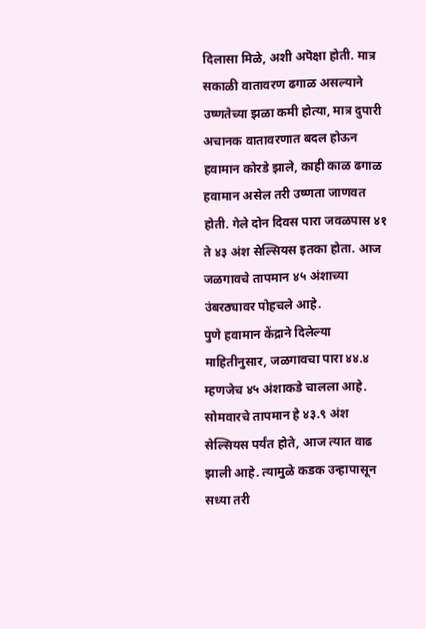दिलासा मिळे, अशी अपॆक्षा होती. मात्र सकाळी वातावरण ढगाळ असल्याने उष्णतेच्या झळा कमी होत्या, मात्र दुपारी अचानक वातावरणात बदल होऊन हवामान कोरडे झाले, काही काळ ढगाळ हवामान असेल तरी उष्णता जाणवत होती. गेले दोन दिवस पारा जवळपास ४१ ते ४३ अंश सेल्सियस इतका होता. आज जळगावचे तापमान ४५ अंशाच्या उंबरठ्यावर पोहचले आहे.
पुणे हवामान केंद्राने दिलेल्या माहितीनुसार, जळगावचा पारा ४४.४ म्हणजेच ४५ अंशाकडे चालला आहे. सोमवारचे तापमान हे ४३.९ अंश सेल्सियस पर्यंत होते, आज त्यात वाढ झाली आहे. त्यामुळे कडक उन्हापासून सध्या तरी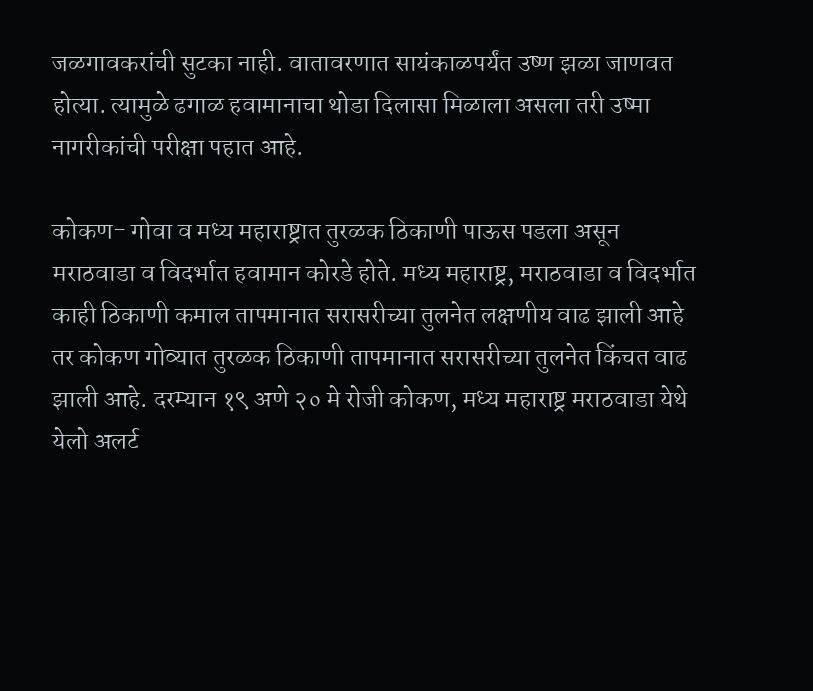जळगावकरांची सुटका नाही. वातावरणात सायंकाळपर्यंत उष्ण झळा जाणवत होत्या. त्यामुळे ढगाळ हवामानाचा थोडा दिलासा मिळाला असला तरी उष्मा नागरीकांची परीक्षा पहात आहे.

कोकण- गोवा व मध्य महाराष्ट्रात तुरळक ठिकाणी पाऊस पडला असून मराठवाडा व विदर्भात हवामान कोरडे होते. मध्य महाराष्ट्र, मराठवाडा व विदर्भात काही ठिकाणी कमाल तापमानात सरासरीच्या तुलनेत लक्षणीय वाढ झाली आहे तर कोकण गोव्यात तुरळक ठिकाणी तापमानात सरासरीच्या तुलनेत किंचत वाढ झाली आहे. दरम्यान १९ अणे २० मे रोजी कोकण, मध्य महाराष्ट्र मराठवाडा येथे येलो अलर्ट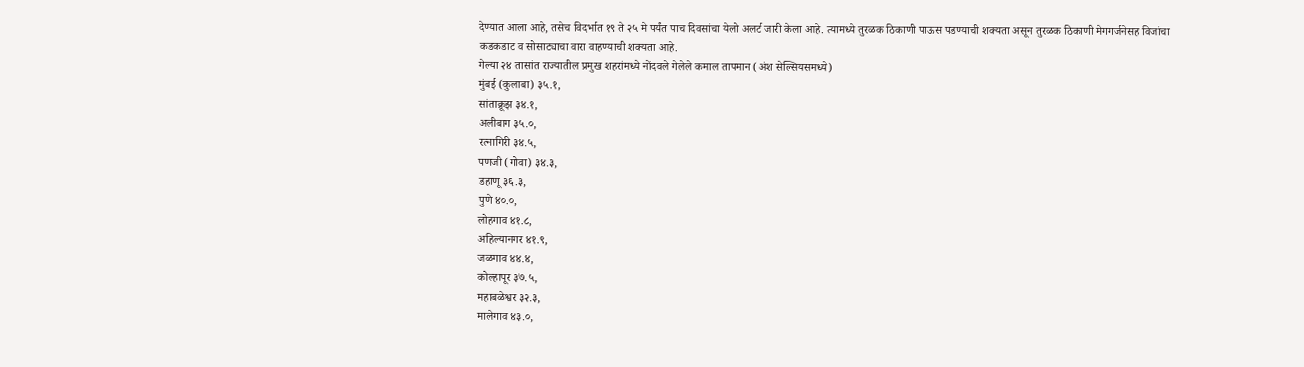देण्यात आला आहे, तसेच विदर्भात १९ ते २५ मे पर्यंत पाच दिवसांचा येलो अलर्ट जारी केला आहे. त्यामध्ये तुरळक ठिकाणी पाऊस पडण्याची शक्यता असून तुरळक ठिकाणी मेगगर्जनेसह विजांचा कडकडाट व सोसाट्याचा वारा वाहण्याची शक्यता आहे.
गेल्या २४ तासांत राज्यातील प्रमुख शहरांमध्ये नोंदवले गेलेले कमाल तापमान (अंश सेल्सियसमध्ये)
मुंबई (कुलाबा) ३५.१,
सांताक्रूझ ३४.१,
अलीबाग ३५.०,
रत्नागिरी ३४.५,
पणजी (गोवा) ३४.३,
डहाणू ३६.३,
पुणे ४०.०,
लोहगाव ४१.८,
अहिल्यानगर ४१.९,
जळगाव ४४.४,
कोल्हापूर ३७.५,
महाबळेश्वर ३२.३,
मालेगाव ४३.०,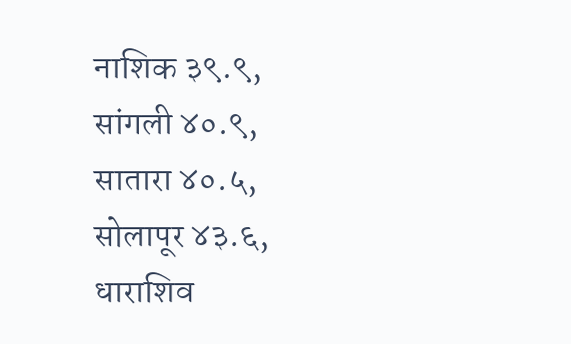नाशिक ३९.९,
सांगली ४०.९,
सातारा ४०.५,
सोलापूर ४३.६,
धाराशिव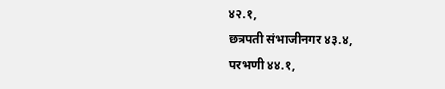४२.१,
छत्रपती संभाजीनगर ४३.४,
परभणी ४४.१,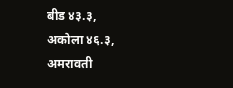बीड ४३.३,
अकोला ४६.३,
अमरावती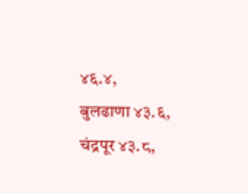४६.४,
बुलढाणा ४३.६,
चंद्रपूर ४३.८,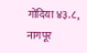गोंदिया ४३.८,
नागपूर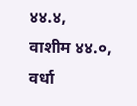४४.४,
वाशीम ४४.०,
वर्धा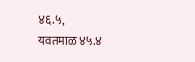४६.५,
यवतमाळ ४५.४